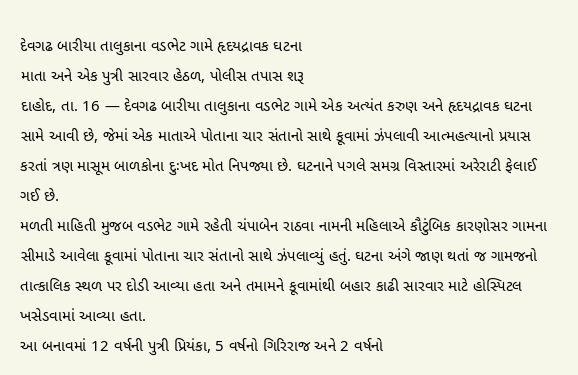દેવગઢ બારીયા તાલુકાના વડભેટ ગામે હૃદયદ્રાવક ઘટના
માતા અને એક પુત્રી સારવાર હેઠળ, પોલીસ તપાસ શરૂ
દાહોદ, તા. 16 — દેવગઢ બારીયા તાલુકાના વડભેટ ગામે એક અત્યંત કરુણ અને હૃદયદ્રાવક ઘટના સામે આવી છે, જેમાં એક માતાએ પોતાના ચાર સંતાનો સાથે કૂવામાં ઝંપલાવી આત્મહત્યાનો પ્રયાસ કરતાં ત્રણ માસૂમ બાળકોના દુઃખદ મોત નિપજ્યા છે. ઘટનાને પગલે સમગ્ર વિસ્તારમાં અરેરાટી ફેલાઈ ગઈ છે.
મળતી માહિતી મુજબ વડભેટ ગામે રહેતી ચંપાબેન રાઠવા નામની મહિલાએ કૌટુંબિક કારણોસર ગામના સીમાડે આવેલા કૂવામાં પોતાના ચાર સંતાનો સાથે ઝંપલાવ્યું હતું. ઘટના અંગે જાણ થતાં જ ગામજનો તાત્કાલિક સ્થળ પર દોડી આવ્યા હતા અને તમામને કૂવામાંથી બહાર કાઢી સારવાર માટે હોસ્પિટલ ખસેડવામાં આવ્યા હતા.
આ બનાવમાં 12 વર્ષની પુત્રી પ્રિયંકા, 5 વર્ષનો ગિરિરાજ અને 2 વર્ષનો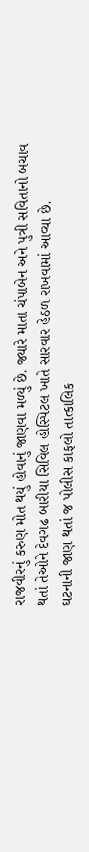રાજવીરનું કરુણ મોત થયું હોવાનું જાણવા મળ્યું છે. જ્યારે માતા ચંપાબેન અને પુત્રી સવિતાનો બચાવ થતાં તેઓને દેવગઢ બારીયા સિવિલ હોસ્પિટલ ખાતે સારવાર હેઠળ રાખવામાં આવ્યા છે.
ઘટનાની જાણ થતાં જ પોલીસ કાફલો તાત્કાલિક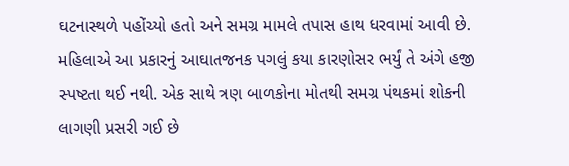ઘટનાસ્થળે પહોંચ્યો હતો અને સમગ્ર મામલે તપાસ હાથ ધરવામાં આવી છે. મહિલાએ આ પ્રકારનું આઘાતજનક પગલું કયા કારણોસર ભર્યું તે અંગે હજી સ્પષ્ટતા થઈ નથી. એક સાથે ત્રણ બાળકોના મોતથી સમગ્ર પંથકમાં શોકની લાગણી પ્રસરી ગઈ છે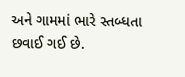અને ગામમાં ભારે સ્તબ્ધતા છવાઈ ગઈ છે.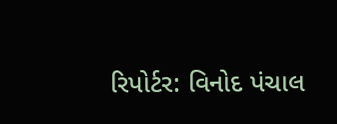રિપોર્ટર: વિનોદ પંચાલ